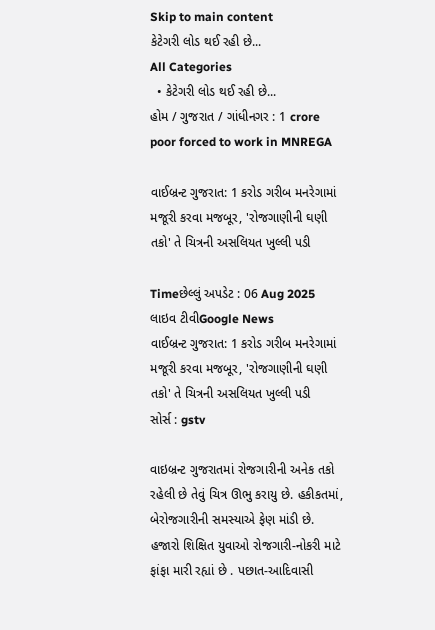Skip to main content
કેટેગરી લોડ થઈ રહી છે...
All Categories
  • કેટેગરી લોડ થઈ રહી છે...
હોમ / ગુજરાત / ગાંધીનગર : 1 crore poor forced to work in MNREGA

વાઈબ્રન્ટ ગુજરાત: 1 કરોડ ગરીબ મનરેગામાં મજૂરી કરવા મજબૂર, 'રોજગાણીની ઘણી તકો' તે ચિત્રની અસલિયત ખુલ્લી પડી

Timeછેલ્લું અપડેટ : 06 Aug 2025
લાઇવ ટીવીGoogle News
વાઈબ્રન્ટ ગુજરાત: 1 કરોડ ગરીબ મનરેગામાં મજૂરી કરવા મજબૂર, 'રોજગાણીની ઘણી તકો' તે ચિત્રની અસલિયત ખુલ્લી પડી
સોર્સ : gstv

વાઇબ્રન્ટ ગુજરાતમાં રોજગારીની અનેક તકો રહેલી છે તેવું ચિત્ર ઊભુ કરાયુ છે. હકીકતમાં, બેરોજગારીની સમસ્યાએ ફેણ માંડી છે. હજારો શિક્ષિત યુવાઓ રોજગારી-નોકરી માટે ફાંફા મારી રહ્યાં છે . પછાત-આદિવાસી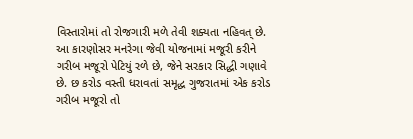વિસ્તારોમાં તો રોજગારી મળે તેવી શક્યતા નહિવત્ છે. આ કારણોસર મનરેગા જેવી યોજનામાં મજૂરી કરીને ગરીબ મજૂરો પેટિયું રળે છે, જેને સરકાર સિદ્ધી ગણાવે છે. છ કરોડ વસ્તી ધરાવતાં સમૃદ્ધ ગુજરાતમાં એક કરોડ ગરીબ મજૂરો તો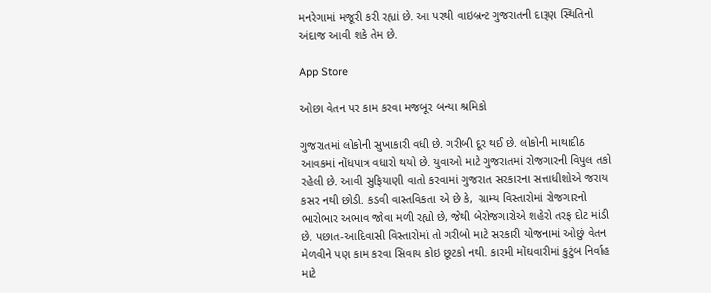મનરેગામાં મજૂરી કરી રહ્યાં છે. આ પરથી વાઇબ્રન્ટ ગુજરાતની દારૂણ સ્થિતિનો અંદાજ આવી શકે તેમ છે.

App Store

ઓછા વેતન પર કામ કરવા મજબૂર બન્યા શ્રમિકો

ગુજરાતમાં લોકોની સુખાકારી વધી છે. ગરીબી દૂર થઈ છે. લોકોની માથાદીઠ આવકમાં નોંધપાત્ર વધારો થયો છે. યુવાઓ માટે ગુજરાતમાં રોજગારની વિપુલ તકો રહેલી છે. આવી સુફિયાણી વાતો કરવામાં ગુજરાત સરકારના સત્તાધીશોએ જરાય કસર નથી છોડી. કડવી વાસ્તવિકતા એ છે કે,  ગ્રામ્ય વિસ્તારોમાં રોજગારનો ભારોભાર અભાવ જોવા મળી રહ્યો છે, જેથી બેરોજગારોએ શહેરો તરફ દોટ માંડી છે. પછાત-આદિવાસી વિસ્તારોમાં તો ગરીબો માટે સરકારી યોજનામાં ઓછું વેતન મેળવીને પણ કામ કરવા સિવાય કોઇ છૂટકો નથી. કારમી મોંઘવારીમાં કુટુંબ નિર્વાહ માટે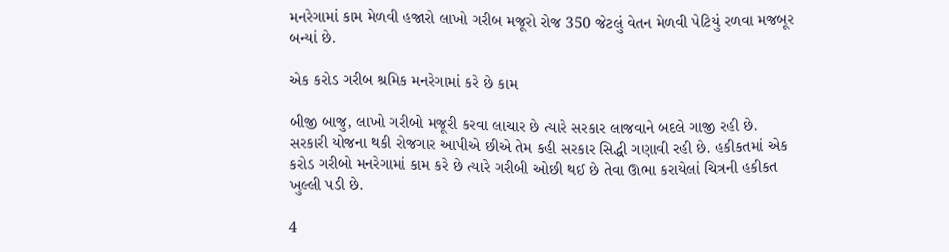મનરેગામાં કામ મેળવી હજારો લાખો ગરીબ મજૂરો રોજ 350 જેટલું વેતન મેળવી પેટિયું રળવા મજબૂર બન્યાં છે.

એક કરોડ ગરીબ શ્રમિક મનરેગામાં કરે છે કામ

બીજી બાજુ, લાખો ગરીબો મજૂરી કરવા લાચાર છે ત્યારે સરકાર લાજવાને બદલે ગાજી રહી છે. સરકારી યોજના થકી રોજગાર આપીએ છીએ તેમ કહી સરકાર સિદ્ધી ગણાવી રહી છે. હકીકતમાં એક કરોડ ગરીબો મનરેગામાં કામ કરે છે ત્યારે ગરીબી ઓછી થઈ છે તેવા ઊભા કરાયેલાં ચિત્રની હકીકત ખુલ્લી પડી છે.

4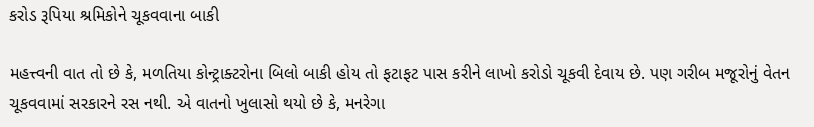કરોડ રૂપિયા શ્રમિકોને ચૂકવવાના બાકી

મહત્ત્વની વાત તો છે કે, મળતિયા કોન્ટ્રાક્ટરોના બિલો બાકી હોય તો ફટાફટ પાસ કરીને લાખો કરોડો ચૂકવી દેવાય છે. પણ ગરીબ મજૂરોનું વેતન ચૂકવવામાં સરકારને રસ નથી. એ વાતનો ખુલાસો થયો છે કે, મનરેગા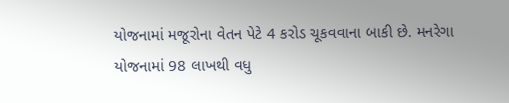યોજનામાં મજૂરોના વેતન પેટે 4 કરોડ ચૂકવવાના બાકી છે. મનરેગા યોજનામાં 98 લાખથી વધુ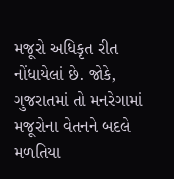મજૂરો અધિકૃત રીત નોંધાયેલાં છે. જોકે, ગુજરાતમાં તો મનરેગામાં મજૂરોના વેતનને બદલે મળતિયા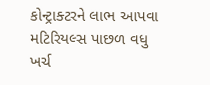કોન્ટ્રાક્ટરને લાભ આપવા મટિરિયલ્સ પાછળ વધુ ખર્ચ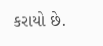કરાયો છે.